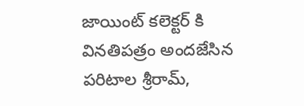జాయింట్ కలెక్టర్ కి వినతిపత్రం అందజేసిన పరిటాల శ్రీరామ్,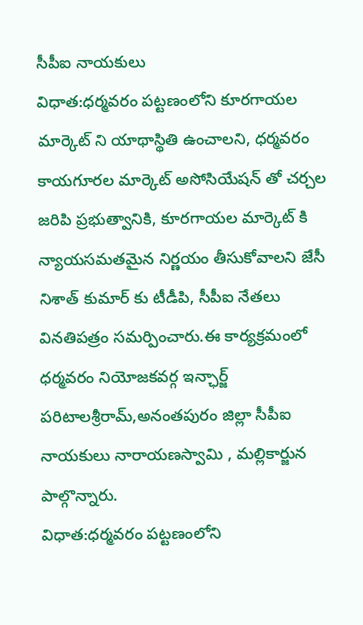సీపీఐ నాయకులు
విధాత:ధర్మవరం పట్టణంలోని కూరగాయల మార్కెట్ ని యాథాస్థితి ఉంచాలని, ధర్మవరం కాయగూరల మార్కెట్ అసోసియేషన్ తో చర్చల జరిపి ప్రభుత్వానికి, కూరగాయల మార్కెట్ కి న్యాయసమతమైన నిర్ణయం తీసుకోవాలని జేసీ నిశాత్ కుమార్ కు టీడీపి, సీపీఐ నేతలు వినతిపత్రం సమర్పించారు.ఈ కార్యక్రమంలో ధర్మవరం నియోజకవర్గ ఇన్ఛార్జ్ పరిటాలశ్రీరామ్,అనంతపురం జిల్లా సీపీఐ నాయకులు నారాయణస్వామి , మల్లికార్జున పాల్గొన్నారు.
విధాత:ధర్మవరం పట్టణంలోని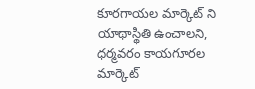కూరగాయల మార్కెట్ ని యాథాస్థితి ఉంచాలని, ధర్మవరం కాయగూరల మార్కెట్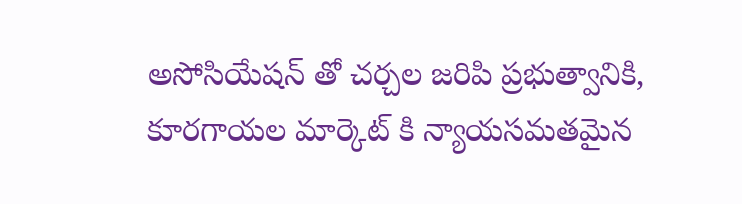అసోసియేషన్ తో చర్చల జరిపి ప్రభుత్వానికి, కూరగాయల మార్కెట్ కి న్యాయసమతమైన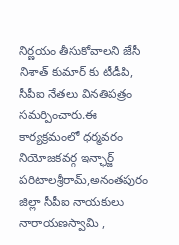నిర్ణయం తీసుకోవాలని జేసీ నిశాత్ కుమార్ కు టీడీపి, సీపీఐ నేతలు వినతిపత్రం సమర్పించారు.ఈ కార్యక్రమంలో ధర్మవరం నియోజకవర్గ ఇన్ఛార్జ్ పరిటాలశ్రీరామ్,అనంతపురం జిల్లా సీపీఐ నాయకులు నారాయణస్వామి ,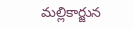మల్లికార్జున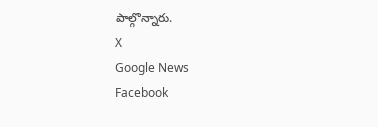పాల్గొన్నారు.
X
Google News
Facebook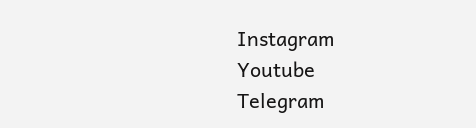Instagram
Youtube
Telegram